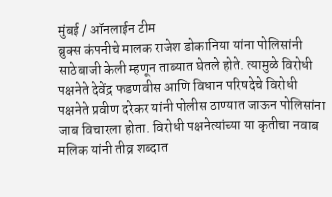मुंबई / ऑनलाईन टीम
ब्रुक्स कंपनीचे मालक राजेश डोकानिया यांना पोलिसांनी साठेबाजी केली म्हणून ताब्यात घेतले होते. त्यामुळे विरोधी पक्षनेते देवेंद्र फडणवीस आणि विधान परिषदेचे विरोधी पक्षनेते प्रवीण दरेकर यांनी पोलीस ठाण्यात जाऊन पोलिसांना जाब विचारला होता. विरोधी पक्षनेत्यांच्या या कृतीचा नवाब मलिक यांनी तीव्र शब्दात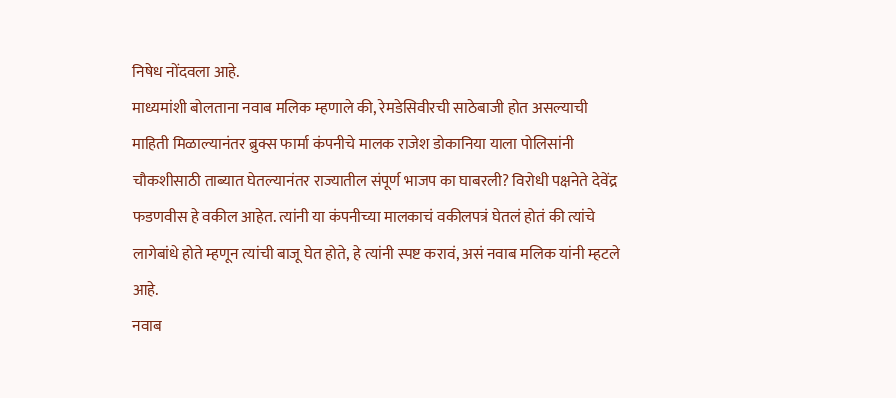निषेध नोंदवला आहे.
माध्यमांशी बोलताना नवाब मलिक म्हणाले की, रेमडेसिवीरची साठेबाजी होत असल्याची माहिती मिळाल्यानंतर ब्रुक्स फार्मा कंपनीचे मालक राजेश डोकानिया याला पोलिसांनी चौकशीसाठी ताब्यात घेतल्यानंतर राज्यातील संपूर्ण भाजप का घाबरली? विरोधी पक्षनेते देवेंद्र फडणवीस हे वकील आहेत. त्यांनी या कंपनीच्या मालकाचं वकीलपत्रं घेतलं होतं की त्यांचे लागेबांधे होते म्हणून त्यांची बाजू घेत होते, हे त्यांनी स्पष्ट करावं, असं नवाब मलिक यांनी म्हटले आहे.
नवाब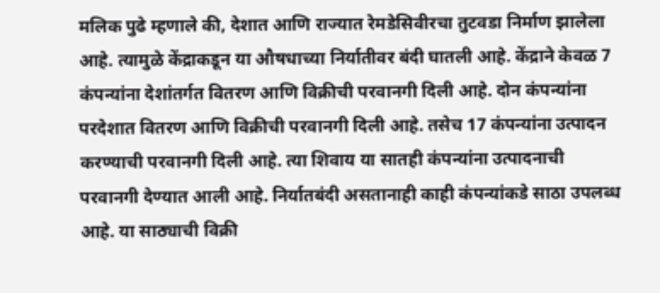मलिक पुढे म्हणाले की, देशात आणि राज्यात रेमडेसिवीरचा तुटवडा निर्माण झालेला आहे. त्यामुळे केंद्राकडून या औषधाच्या निर्यातीवर बंदी घातली आहे. केंद्राने केवळ 7 कंपन्यांना देशांतर्गत वितरण आणि विक्रीची परवानगी दिली आहे. दोन कंपन्यांना परदेशात वितरण आणि विक्रीची परवानगी दिली आहे. तसेच 17 कंपन्यांना उत्पादन करण्याची परवानगी दिली आहे. त्या शिवाय या सातही कंपन्यांना उत्पादनाची परवानगी देण्यात आली आहे. निर्यातबंदी असतानाही काही कंपन्यांकडे साठा उपलब्ध आहे. या साठ्याची विक्री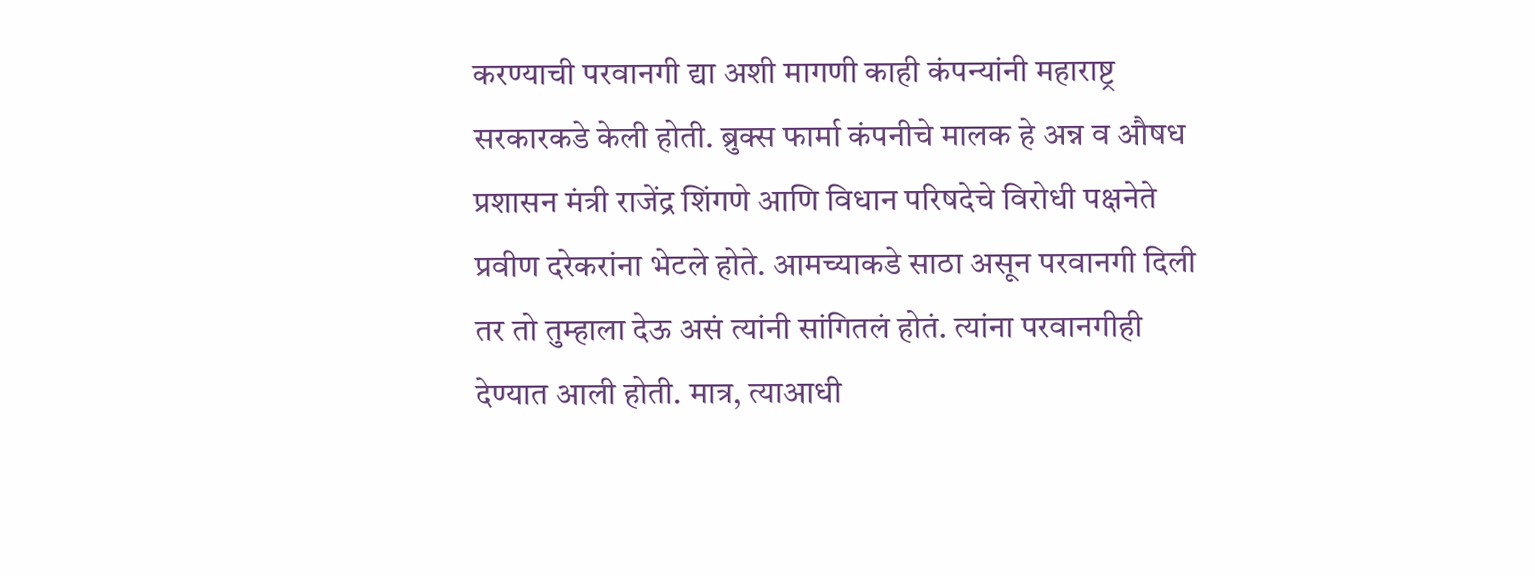करण्याची परवानगी द्या अशी मागणी काही कंपन्यांनी महाराष्ट्र सरकारकडे केली होती. ब्रुक्स फार्मा कंपनीचे मालक हे अन्न व औषध प्रशासन मंत्री राजेंद्र शिंगणे आणि विधान परिषदेचे विरोधी पक्षनेते प्रवीण दरेकरांना भेटले होते. आमच्याकडे साठा असून परवानगी दिली तर तो तुम्हाला देऊ असं त्यांनी सांगितलं होतं. त्यांना परवानगीही देण्यात आली होती. मात्र, त्याआधी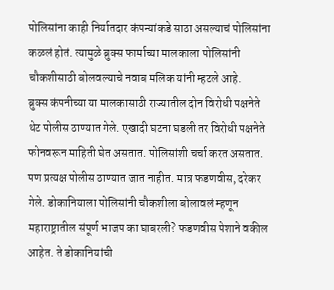पोलिसांना काही निर्यातदार कंपन्यांकडे साठा असल्याचं पोलिसांना कळलं होतं. त्यामुळे ब्रुक्स फार्माच्या मालकाला पोलिसांनी चौकशीसाठी बोलवल्याचे नवाब मलिक यांनी म्हटले आहे.
ब्रुक्स कंपनीच्या या मालकासाठी राज्यातील दोन विरोधी पक्षनेते थेट पोलीस ठाण्यात गेले. एखादी घटना घडली तर विरोधी पक्षनेते फोनवरून माहिती घेत असतात. पोलिसांशी चर्चा करत असतात. पण प्रत्यक्ष पोलीस ठाण्यात जात नाहीत. मात्र फडणवीस, दरेकर गेले. डोकानियाला पोलिसांनी चौकशीला बोलावलं म्हणून महाराष्ट्रातील संपूर्ण भाजप का घाबरली? फडणवीस पेशाने वकील आहेत. ते डोकानियांची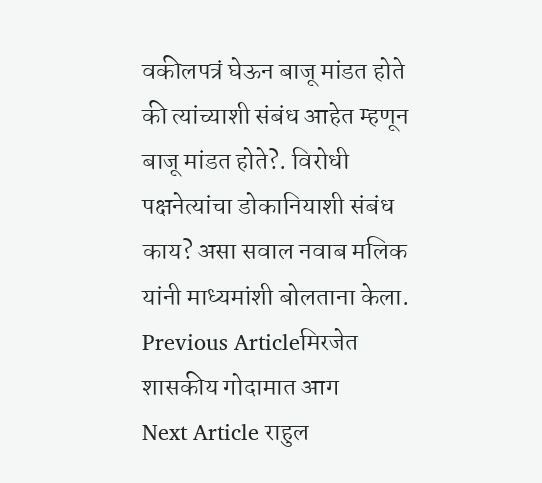वकीलपत्रं घेऊन बाजू मांडत होते की त्यांच्याशी संबंध आहेत म्हणून बाजू मांडत होते?. विरोधी पक्षनेत्यांचा डोकानियाशी संबंध काय? असा सवाल नवाब मलिक यांनी माध्यमांशी बोलताना केला.
Previous Articleमिरजेत शासकीय गोदामात आग
Next Article राहुल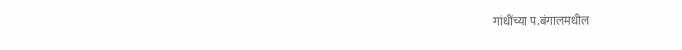गांधींच्या प.बंगालमधील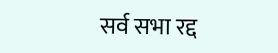सर्व सभा रद्द